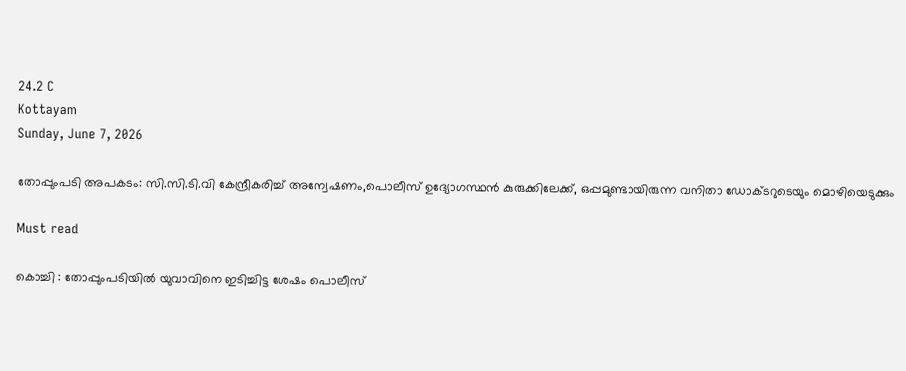24.2 C
Kottayam
Sunday, June 7, 2026

തോപ്പുംപടി അപകടം: സി.സി.ടി.വി കേന്ദ്രീകരിച്ച് അന്വേഷണം,പൊലീസ് ഉദ്യോഗസ്ഥൻ കുരുക്കിലേക്ക്, ഒപ്പമുണ്ടായിരുന്ന വനിതാ ഡോക്ടറുടെയും മൊഴിയെടുക്കും

Must read

കൊച്ചി : തോപ്പുംപടിയിൽ യുവാവിനെ ഇടിച്ചിട്ട ശേഷം പൊലീസ്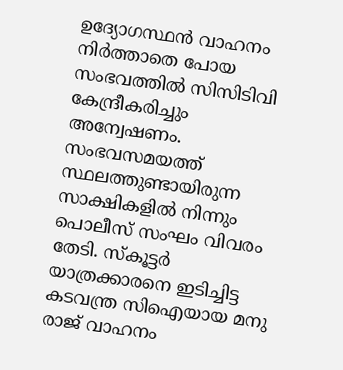ഉദ്യോഗസ്ഥൻ വാഹനം നിർത്താതെ പോയ സംഭവത്തിൽ സിസിടിവി കേന്ദ്രീകരിച്ചും അന്വേഷണം. സംഭവസമയത്ത് സ്ഥലത്തുണ്ടായിരുന്ന സാക്ഷികളിൽ നിന്നും പൊലീസ് സംഘം വിവരം തേടി. സ്കൂട്ടർ യാത്രക്കാരനെ ഇടിച്ചിട്ട കടവന്ത്ര സിഐയായ മനു രാജ് വാഹനം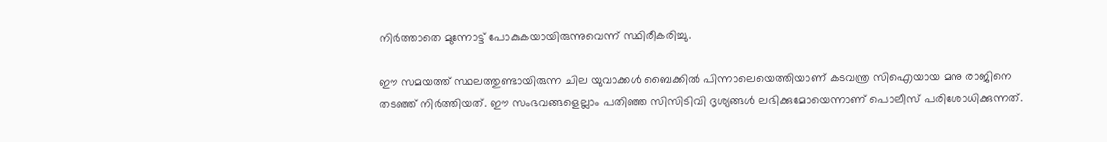നിർത്താതെ മുന്നോട്ട് പോകുകയായിരുന്നുവെന്ന് സ്ഥിരീകരിച്ചു.

ഈ സമയത്ത് സ്ഥലത്തുണ്ടായിരുന്ന ചില യുവാക്കൾ ബൈക്കിൽ പിന്നാലെയെത്തിയാണ് കടവന്ത്ര സിഐയായ മനു രാജിനെ തടഞ്ഞ് നിർത്തിയത്. ഈ സംഭവങ്ങളെല്ലാം പതിഞ്ഞ സിസിടിവി ദൃശ്യങ്ങൾ ലഭിക്കുമോയെന്നാണ് പൊലീസ് പരിശോധിക്കുന്നത്.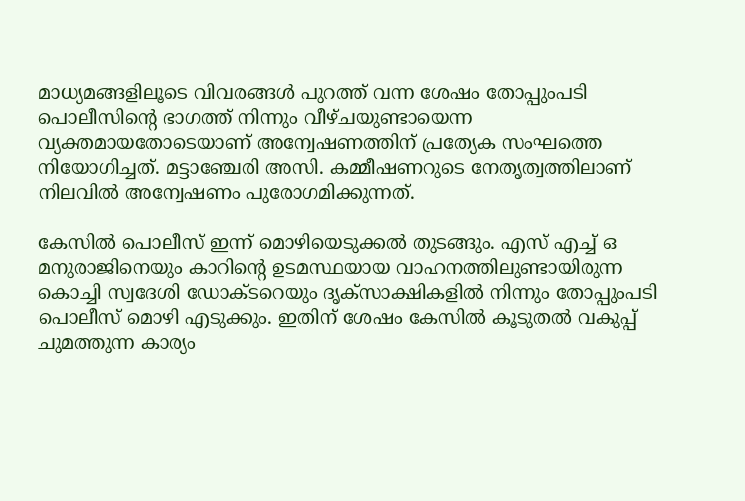മാധ്യമങ്ങളിലൂടെ വിവരങ്ങൾ പുറത്ത് വന്ന ശേഷം തോപ്പുംപടി പൊലീസിന്റെ ഭാഗത്ത് നിന്നും വീഴ്ചയുണ്ടായെന്ന വ്യക്തമായതോടെയാണ് അന്വേഷണത്തിന് പ്രത്യേക സംഘത്തെ നിയോഗിച്ചത്. മട്ടാഞ്ചേരി അസി. കമ്മീഷണറുടെ നേതൃത്വത്തിലാണ് നിലവിൽ അന്വേഷണം പുരോഗമിക്കുന്നത്.

കേസിൽ പൊലീസ് ഇന്ന് മൊഴിയെടുക്കൽ തുടങ്ങും. എസ് എച്ച് ഒ മനുരാജിനെയും കാറിന്‍റെ ഉടമസ്ഥയായ വാഹനത്തിലുണ്ടായിരുന്ന കൊച്ചി സ്വദേശി ഡോക്ടറെയും ദൃക്സാക്ഷികളിൽ നിന്നും തോപ്പുംപടി പൊലീസ് മൊഴി എടുക്കും. ഇതിന് ശേഷം കേസിൽ കൂടുതൽ വകുപ്പ് ചുമത്തുന്ന കാര്യം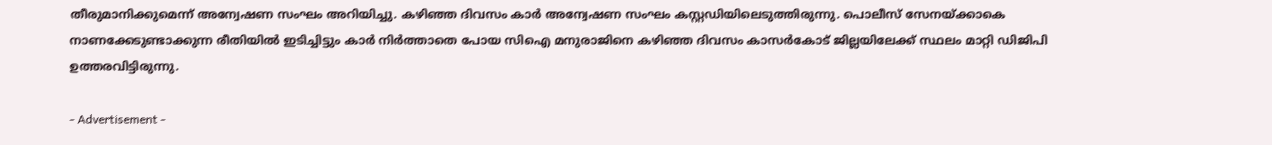തീരുമാനിക്കുമെന്ന് അന്വേഷണ സംഘം അറിയിച്ചു. കഴിഞ്ഞ ദിവസം കാർ അന്വേഷണ സംഘം കസ്റ്റഡിയിലെടുത്തിരുന്നു. പൊലീസ് സേനയ്ക്കാകെ നാണക്കേടുണ്ടാക്കുന്ന രീതിയിൽ ഇടിച്ചിട്ടും കാർ നിർത്താതെ പോയ സിഐ മനുരാജിനെ കഴിഞ്ഞ ദിവസം കാസർകോട് ജില്ലയിലേക്ക് സ്ഥലം മാറ്റി ഡിജിപി ഉത്തരവിട്ടിരുന്നു.

- Advertisement -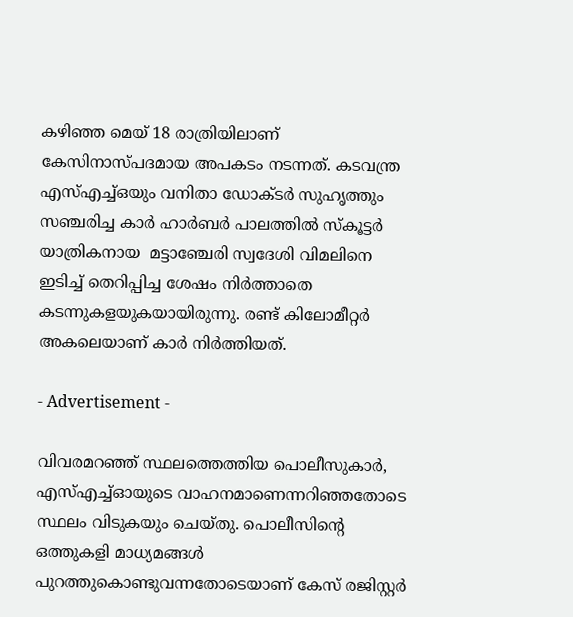കഴിഞ്ഞ മെയ് 18 രാത്രിയിലാണ് കേസിനാസ്പദമായ അപകടം നടന്നത്. കടവന്ത്ര എസ്എച്ച്ഒയും വനിതാ ഡോക്ടര്‍ സുഹൃത്തും സഞ്ചരിച്ച കാര്‍ ഹാര്‍ബര്‍ പാലത്തില്‍ സ്കൂട്ടര്‍ യാത്രികനായ  മട്ടാഞ്ചേരി സ്വദേശി വിമലിനെ ഇടിച്ച് തെറിപ്പിച്ച ശേഷം നിര്‍ത്താതെ കടന്നുകളയുകയായിരുന്നു. രണ്ട് കിലോമീറ്റര്‍ അകലെയാണ് കാര്‍ നിര്‍ത്തിയത്.

- Advertisement -

വിവരമറഞ്ഞ് സ്ഥലത്തെത്തിയ പൊലീസുകാര്‍, എസ്എച്ച്ഓയുടെ വാഹനമാണെന്നറിഞ്ഞതോടെ സ്ഥലം വിടുകയും ചെയ്തു. പൊലീസിന്‍റെ ഒത്തുകളി മാധ്യമങ്ങള്‍ പുറത്തുകൊണ്ടുവന്നതോടെയാണ് കേസ് രജിസ്റ്റര്‍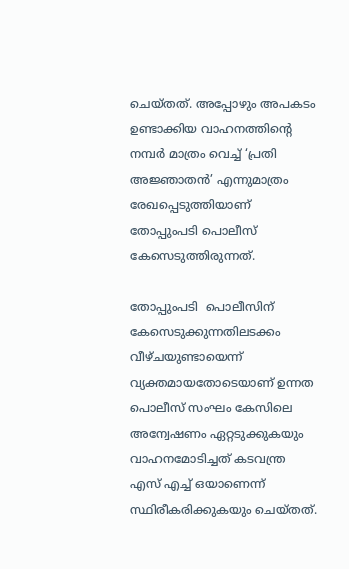ചെയ്തത്. അപ്പോഴും അപകടം ഉണ്ടാക്കിയ വാഹനത്തിന്‍റെ നമ്പര്‍ മാത്രം വെച്ച് ‘പ്രതി അജ്ഞാതൻ’ എന്നുമാത്രം രേഖപ്പെടുത്തിയാണ് തോപ്പുംപടി പൊലീസ് കേസെടുത്തിരുന്നത്.

തോപ്പുംപടി  പൊലീസിന് കേസെടുക്കുന്നതിലടക്കം വീഴ്ചയുണ്ടായെന്ന് വ്യക്തമായതോടെയാണ് ഉന്നത പൊലീസ് സംഘം കേസിലെ അന്വേഷണം ഏറ്റടുക്കുകയും വാഹനമോടിച്ചത് കടവന്ത്ര എസ് എച്ച് ഒയാണെന്ന് സ്ഥിരീകരിക്കുകയും ചെയ്തത്.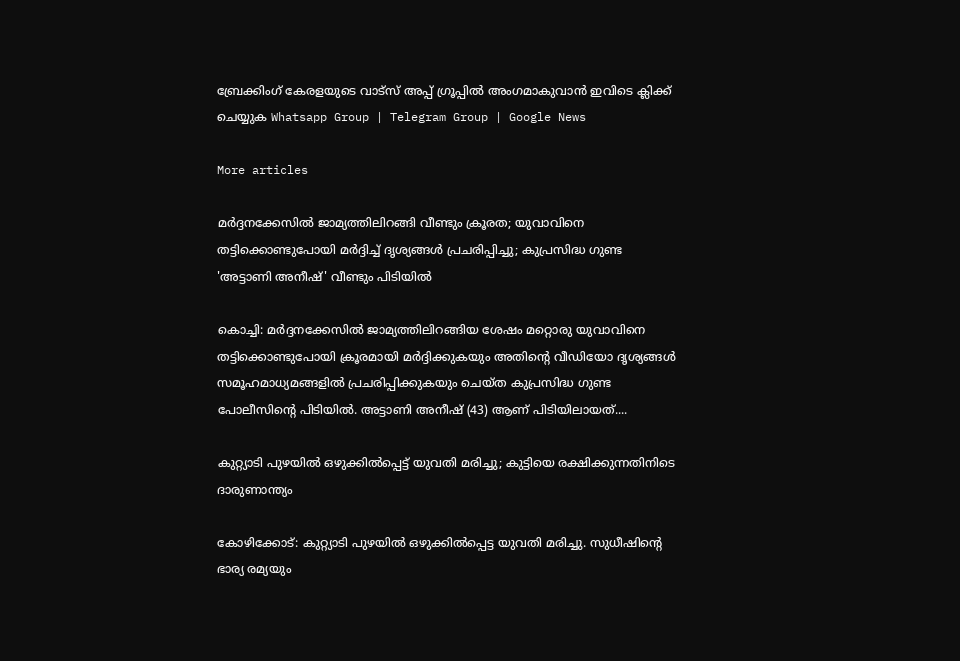ബ്രേക്കിംഗ് കേരളയുടെ വാട്സ് അപ്പ് ഗ്രൂപ്പിൽ അംഗമാകുവാൻ ഇവിടെ ക്ലിക്ക് ചെയ്യുക Whatsapp Group | Telegram Group | Google News

More articles

മർദ്ദനക്കേസിൽ ജാമ്യത്തിലിറങ്ങി വീണ്ടും ക്രൂരത; യുവാവിനെ തട്ടിക്കൊണ്ടുപോയി മർദ്ദിച്ച് ദൃശ്യങ്ങൾ പ്രചരിപ്പിച്ചു; കുപ്രസിദ്ധ ഗുണ്ട 'അട്ടാണി അനീഷ്' വീണ്ടും പിടിയിൽ

കൊച്ചി: മർദ്ദനക്കേസിൽ ജാമ്യത്തിലിറങ്ങിയ ശേഷം മറ്റൊരു യുവാവിനെ തട്ടിക്കൊണ്ടുപോയി ക്രൂരമായി മർദ്ദിക്കുകയും അതിന്റെ വീഡിയോ ദൃശ്യങ്ങൾ സമൂഹമാധ്യമങ്ങളിൽ പ്രചരിപ്പിക്കുകയും ചെയ്ത കുപ്രസിദ്ധ ഗുണ്ട പോലീസിന്റെ പിടിയിൽ. അട്ടാണി അനീഷ് (43) ആണ് പിടിയിലായത്....

കുറ്റ്യാടി പുഴയിൽ ഒഴുക്കിൽപ്പെട്ട് യുവതി മരിച്ചു; കുട്ടിയെ രക്ഷിക്കുന്നതിനിടെ ദാരുണാന്ത്യം

കോഴിക്കോട്: കുറ്റ്യാടി പുഴയിൽ ഒഴുക്കിൽപ്പെട്ട യുവതി മരിച്ചു. സുധീഷിന്റെ ഭാര്യ രമ്യയും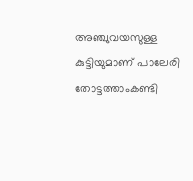അഞ്ചുവയസുള്ള കുട്ടിയുമാണ് പാലേരി തോട്ടത്താംകണ്ടി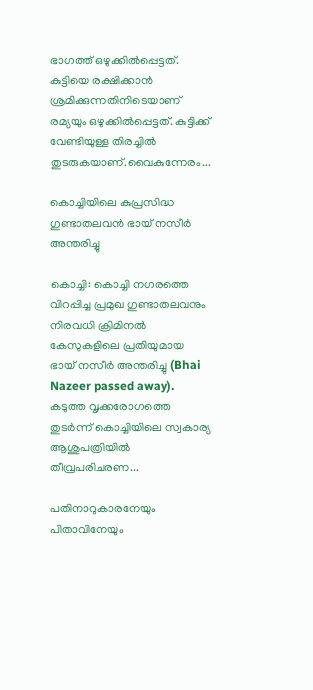ഭാഗത്ത് ഒഴുക്കിൽപ്പെട്ടത്. കുട്ടിയെ രക്ഷിക്കാൻ ശ്രമിക്കുന്നതിനിടെയാണ് രമ്യയും ഒഴുക്കിൽപ്പെട്ടത്. കുട്ടിക്ക് വേണ്ടിയുള്ള തിരച്ചിൽ തുടരുകയാണ്.വൈകുന്നേരം...

കൊച്ചിയിലെ കുപ്രസിദ്ധ ഗുണ്ടാതലവൻ ഭായ് നസീർ അന്തരിച്ചു

കൊച്ചി: കൊച്ചി നഗരത്തെ വിറപ്പിച്ച പ്രമുഖ ഗുണ്ടാതലവനും നിരവധി ക്രിമിനൽ കേസുകളിലെ പ്രതിയുമായ ഭായ് നസീർ അന്തരിച്ചു (Bhai Nazeer passed away). കടുത്ത വൃക്കരോഗത്തെ തുടർന്ന് കൊച്ചിയിലെ സ്വകാര്യ ആശുപത്രിയിൽ തീവ്രപരിചരണ...

പതിനാറുകാരനേയും പിതാവിനേയും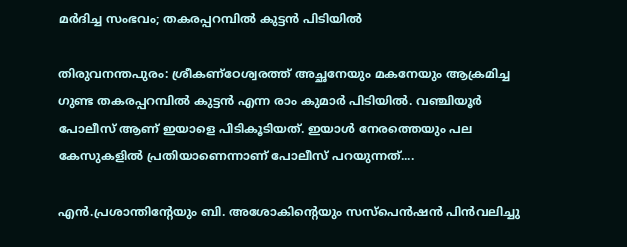മർദിച്ച സംഭവം; തകരപ്പറമ്പിൽ കുട്ടൻ പിടിയിൽ

തിരുവനന്തപുരം: ശ്രീകണ്ഠേശ്വരത്ത് അച്ഛനേയും മകനേയും ആക്രമിച്ച ഗുണ്ട തകരപ്പറമ്പിൽ കുട്ടൻ എന്ന രാം കുമാർ പിടിയിൽ. വഞ്ചിയൂർ പോലീസ് ആണ് ഇയാളെ പിടികൂടിയത്. ഇയാൾ നേരത്തെയും പല കേസുകളിൽ പ്രതിയാണെന്നാണ് പോലീസ് പറയുന്നത്....

എൻ.പ്രശാന്തിന്റേയും ബി. അശോകിന്റെയും സസ്‌പെൻഷൻ പിൻവലിച്ചു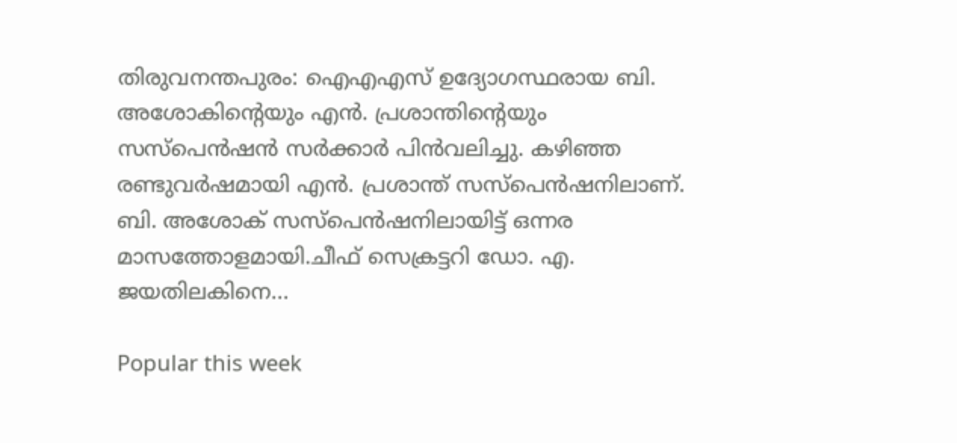തിരുവനന്തപുരം: ഐഎഎസ് ഉദ്യോഗസ്ഥരായ ബി. അശോകിന്റെയും എൻ. പ്രശാന്തിന്റെയും സസ്പെൻഷൻ സർക്കാർ പിൻവലിച്ചു. കഴിഞ്ഞ രണ്ടുവർഷമായി എൻ. പ്രശാന്ത് സസ്പെൻഷനിലാണ്. ബി. അശോക് സസ്പെൻഷനിലായിട്ട് ഒന്നര മാസത്തോളമായി.ചീഫ് സെക്രട്ടറി ഡോ. എ. ജയതിലകിനെ...

Popular this week